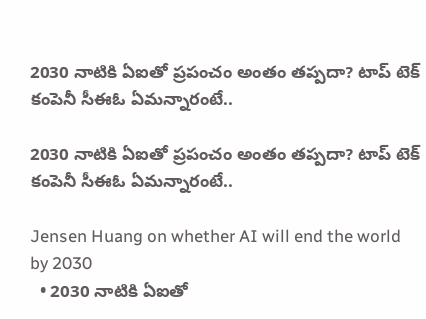2030 నాటికి ఏఐతో ప్రపంచం అంతం తప్పదా? టాప్‌ టెక్‌ కంపెనీ సీఈఓ ఏమన్నారంటే..

2030 నాటికి ఏఐతో ప్రపంచం అంతం తప్పదా? టాప్‌ టెక్‌ కంపెనీ సీఈఓ ఏమన్నారంటే..

Jensen Huang on whether AI will end the world by 2030
  • 2030 నాటికి ఏఐతో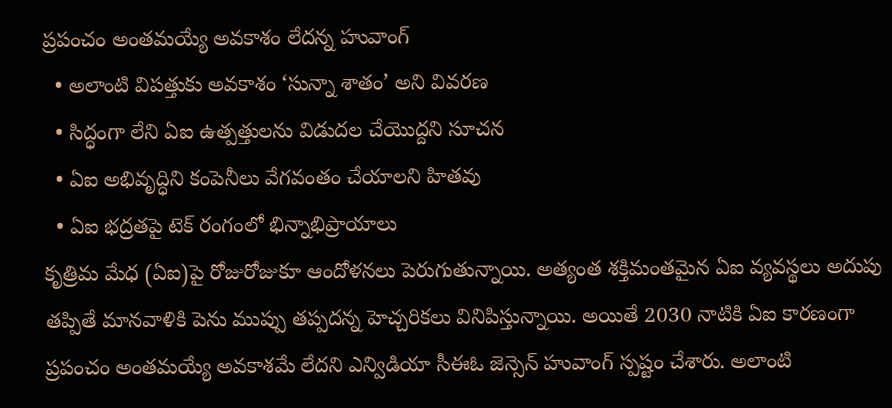ప్రపంచం అంతమయ్యే అవకాశం లేదన్న హువాంగ్‌
  • అలాంటి విపత్తుకు అవకాశం ‘సున్నా శాతం’ అని వివరణ
  • సిద్ధంగా లేని ఏఐ ఉత్పత్తులను విడుదల చేయొద్దని సూచన
  • ఏఐ అభివృద్ధిని కంపెనీలు వేగవంతం చేయాలని హితవు
  • ఏఐ భద్రతపై టెక్‌ రంగంలో భిన్నాభిప్రాయాలు
కృత్రిమ మేధ (ఏఐ)పై రోజురోజుకూ ఆందోళనలు పెరుగుతున్నాయి. అత్యంత శక్తిమంతమైన ఏఐ వ్యవస్థలు అదుపు తప్పితే మానవాళికి పెను ముప్పు తప్పదన్న హెచ్చరికలు వినిపిస్తున్నాయి. అయితే 2030 నాటికి ఏఐ కారణంగా ప్రపంచం అంతమయ్యే అవకాశమే లేదని ఎన్విడియా సీఈఓ జెన్సెన్‌ హువాంగ్‌ స్పష్టం చేశారు. అలాంటి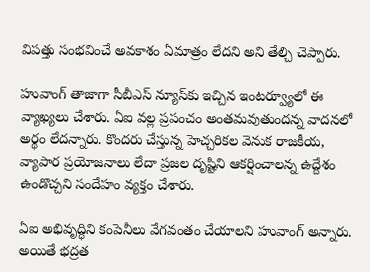విపత్తు సంభవించే అవకాశం ఏమాత్రం లేదని అని తేల్చి చెప్పారు.

హువాంగ్‌ తాజాగా సీబీఎస్‌ న్యూస్‌కు ఇచ్చిన ఇంటర్వ్యూలో ఈ వ్యాఖ్యలు చేశారు. ఏఐ వల్ల ప్రపంచం అంతమవుతుందన్న వాదనలో అర్థం లేదన్నారు. కొందరు చేస్తున్న హెచ్చరికల వెనుక రాజకీయ, వ్యాపార ప్రయోజనాలు లేదా ప్రజల దృష్టిని ఆకర్షించాలన్న ఉద్దేశం ఉండొచ్చని సందేహం వ్యక్తం చేశారు.

ఏఐ అభివృద్ధిని కంపెనీలు వేగవంతం చేయాలని హువాంగ్‌ అన్నారు. అయితే భద్రత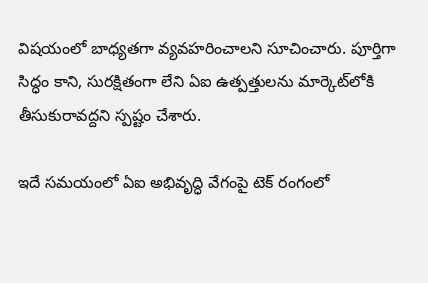విషయంలో బాధ్యతగా వ్యవహరించాలని సూచించారు. పూర్తిగా సిద్ధం కాని, సురక్షితంగా లేని ఏఐ ఉత్పత్తులను మార్కెట్‌లోకి తీసుకురావద్దని స్పష్టం చేశారు.

ఇదే సమయంలో ఏఐ అభివృద్ధి వేగంపై టెక్‌ రంగంలో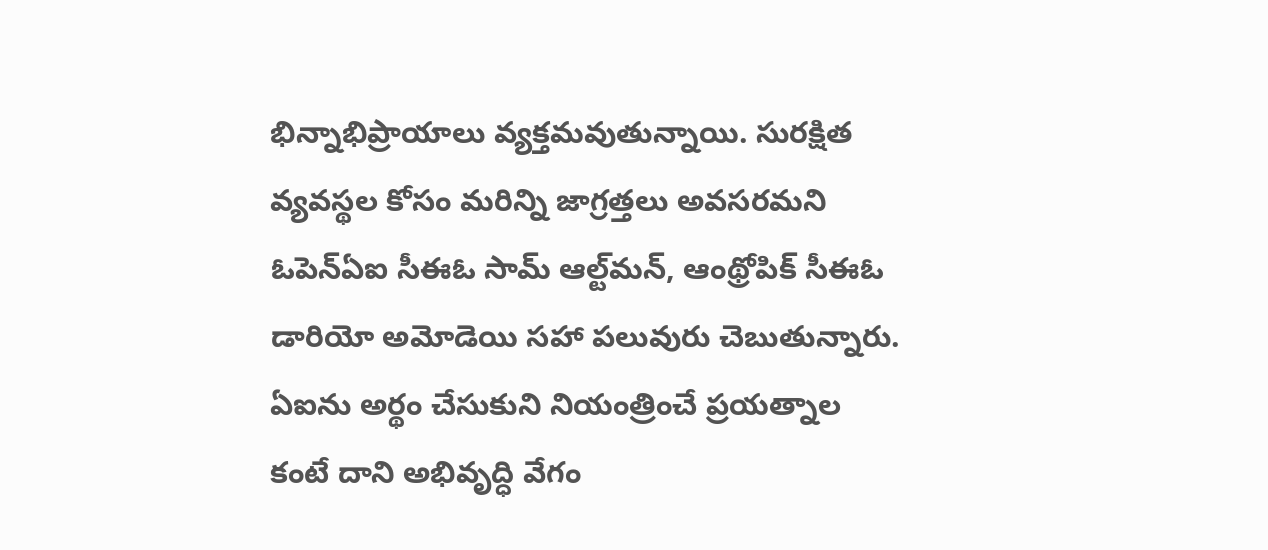భిన్నాభిప్రాయాలు వ్యక్తమవుతున్నాయి. సురక్షిత వ్యవస్థల కోసం మరిన్ని జాగ్రత్తలు అవసరమని ఓపెన్‌ఏఐ సీఈఓ సామ్‌ ఆల్ట్‌మన్‌, ఆంథ్రోపిక్‌ సీఈఓ డారియో అమోడెయి సహా పలువురు చెబుతున్నారు. ఏఐను అర్థం చేసుకుని నియంత్రించే ప్రయత్నాల కంటే దాని అభివృద్ధి వేగం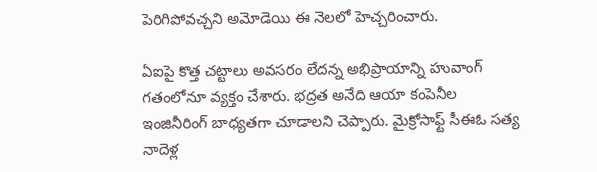పెరిగిపోవచ్చని అమోడెయి ఈ నెలలో హెచ్చరించారు.

ఏఐపై కొత్త చట్టాలు అవసరం లేదన్న అభిప్రాయాన్ని హువాంగ్‌ గతంలోనూ వ్యక్తం చేశారు. భద్రత అనేది ఆయా కంపెనీల ఇంజినీరింగ్‌ బాధ్యతగా చూడాలని చెప్పారు. మైక్రోసాఫ్ట్‌ సీఈఓ సత్య నాదెళ్ల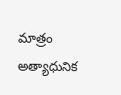మాత్రం అత్యాధునిక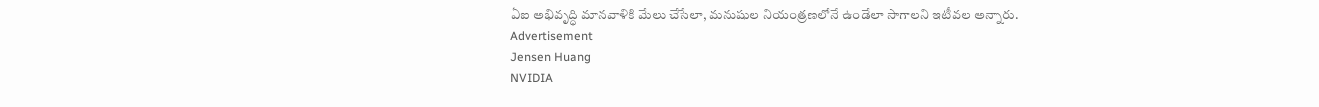ఏఐ అభివృద్ధి మానవాళికి మేలు చేసేలా, మనుషుల నియంత్రణలోనే ఉండేలా సాగాలని ఇటీవల అన్నారు.
Advertisement
Jensen Huang
NVIDIA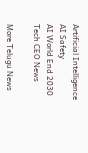Artificial Intelligence
AI Safety
AI World End 2030
Tech CEO News

More Telugu News